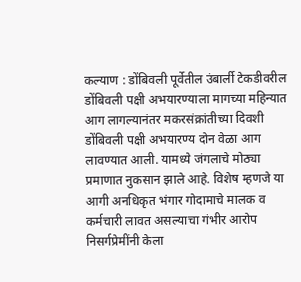कल्याण : डोंबिवली पूर्वेतील उंबार्ली टेकडीवरील डोंबिवली पक्षी अभयारण्याला मागच्या महिन्यात आग लागल्यानंतर मकरसंक्रांतीच्या दिवशी डोंबिवली पक्षी अभयारण्य दोन वेळा आग लावण्यात आली. यामध्ये जंगलाचे मोठ्या प्रमाणात नुकसान झाले आहे. विशेष म्हणजे या आगी अनधिकृत भंगार गोदामाचे मालक व कर्मचारी लावत असल्याचा गंभीर आरोप निसर्गप्रेमींनी केला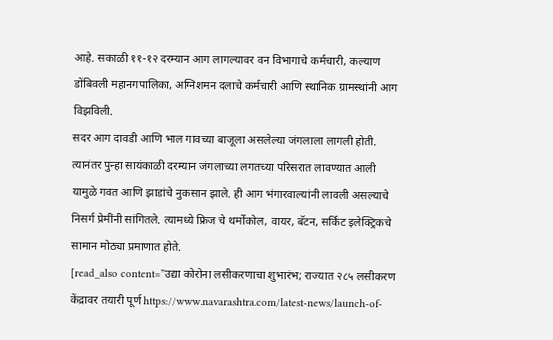आहे. सकाळी ११-१२ दरम्यान आग लागल्यावर वन विभागाचे कर्मचारी, कल्याण डोंबिवली महानगपालिका, अग्निशमन दलाचे कर्मचारी आणि स्थानिक ग्रामस्थांनी आग विझविली.
सदर आग दावडी आणि भाल गावच्या बाजूला असलेल्या जंगलाला लागली होती. त्यानंतर पुन्हा सायंकाळी दरम्यान जंगलाच्या लगतच्या परिसरात लावण्यात आली यामुळे गवत आणि झाडांचे नुकसान झाले. ही आग भंगारवाल्यांनी लावली असल्याचे निसर्ग प्रेमींनी सांगितले. त्यामध्ये फ्रिज चे थर्मोकोल, वायर, बॅटन, सर्किट इलेक्ट्रिकचे सामान मोठ्या प्रमाणात होते.
[read_also content=”उद्या कोरोना लसीकरणाचा शुभारंभ; राज्यात २८५ लसीकरण केंद्रावर तयारी पूर्ण https://www.navarashtra.com/latest-news/launch-of-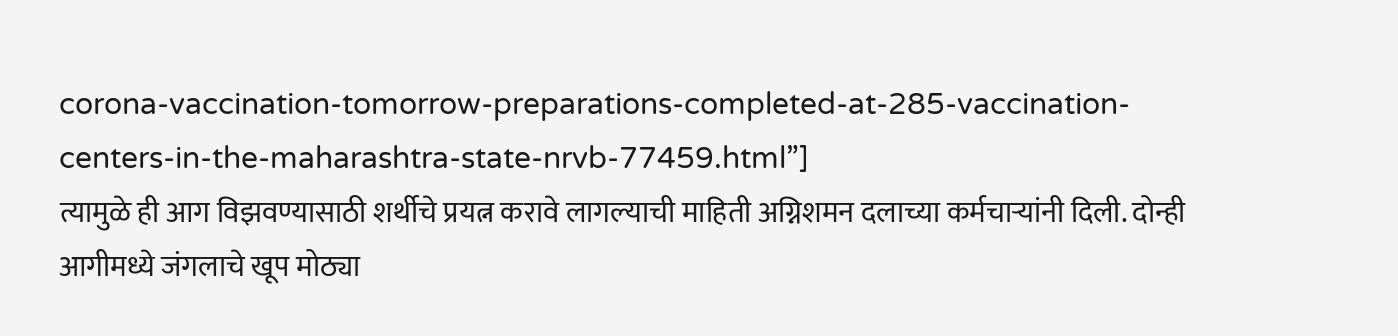corona-vaccination-tomorrow-preparations-completed-at-285-vaccination-centers-in-the-maharashtra-state-nrvb-77459.html”]
त्यामुळे ही आग विझवण्यासाठी शर्थीचे प्रयत्न करावे लागल्याची माहिती अग्निशमन दलाच्या कर्मचाऱ्यांनी दिली. दोन्ही आगीमध्ये जंगलाचे खूप मोठ्या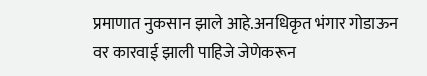प्रमाणात नुकसान झाले आहे.अनधिकृत भंगार गोडाऊन वर कारवाई झाली पाहिजे जेणेकरून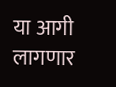या आगी लागणार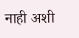नाही अशी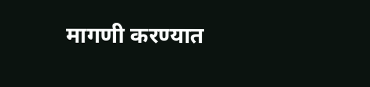मागणी करण्यात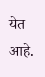येत आहे.